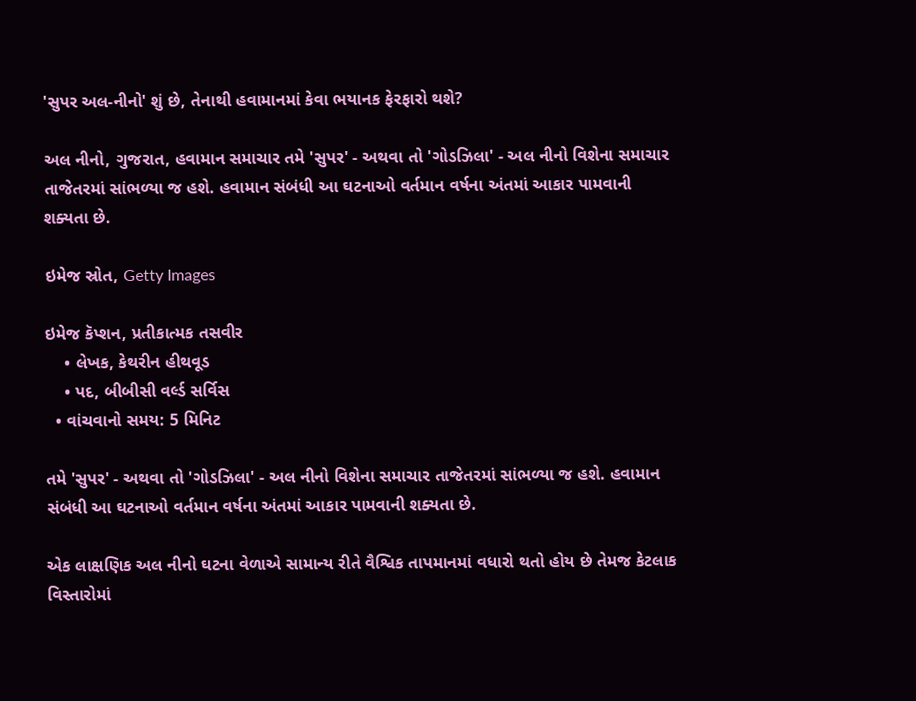'સુપર અલ-નીનો' શું છે, તેનાથી હવામાનમાં કેવા ભયાનક ફેરફારો થશે?

અલ નીનો, ગુજરાત, હવામાન સમાચાર તમે 'સુપર' - અથવા તો 'ગોડઝિલા' - અલ નીનો વિશેના સમાચાર તાજેતરમાં સાંભળ્યા જ હશે. હવામાન સંબંધી આ ઘટનાઓ વર્તમાન વર્ષના અંતમાં આકાર પામવાની શક્યતા છે.

ઇમેજ સ્રોત, Getty Images

ઇમેજ કૅપ્શન, પ્રતીકાત્મક તસવીર
    • લેખક, કેથરીન હીથવૂડ
    • પદ, બીબીસી વર્લ્ડ સર્વિસ
  • વાંચવાનો સમય: 5 મિનિટ

તમે 'સુપર' - અથવા તો 'ગોડઝિલા' - અલ નીનો વિશેના સમાચાર તાજેતરમાં સાંભળ્યા જ હશે. હવામાન સંબંધી આ ઘટનાઓ વર્તમાન વર્ષના અંતમાં આકાર પામવાની શક્યતા છે.

એક લાક્ષણિક અલ નીનો ઘટના વેળાએ સામાન્ય રીતે વૈશ્વિક તાપમાનમાં વધારો થતો હોય છે તેમજ કેટલાક વિસ્તારોમાં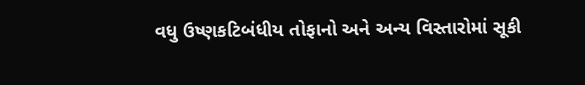વધુ ઉષ્ણકટિબંધીય તોફાનો અને અન્ય વિસ્તારોમાં સૂકી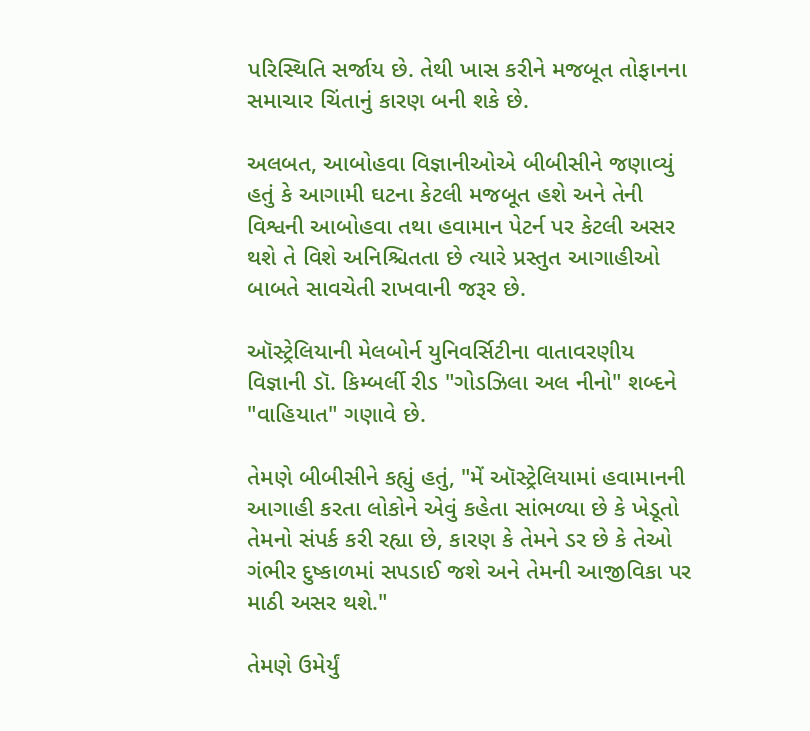પરિસ્થિતિ સર્જાય છે. તેથી ખાસ કરીને મજબૂત તોફાનના સમાચાર ચિંતાનું કારણ બની શકે છે.

અલબત, આબોહવા વિજ્ઞાનીઓએ બીબીસીને જણાવ્યું હતું કે આગામી ઘટના કેટલી મજબૂત હશે અને તેની વિશ્વની આબોહવા તથા હવામાન પેટર્ન પર કેટલી અસર થશે તે વિશે અનિશ્ચિતતા છે ત્યારે પ્રસ્તુત આગાહીઓ બાબતે સાવચેતી રાખવાની જરૂર છે.

ઑસ્ટ્રેલિયાની મેલબોર્ન યુનિવર્સિટીના વાતાવરણીય વિજ્ઞાની ડૉ. કિમ્બર્લી રીડ "ગોડઝિલા અલ નીનો" શબ્દને "વાહિયાત" ગણાવે છે.

તેમણે બીબીસીને કહ્યું હતું, "મેં ઑસ્ટ્રેલિયામાં હવામાનની આગાહી કરતા લોકોને એવું કહેતા સાંભળ્યા છે કે ખેડૂતો તેમનો સંપર્ક કરી રહ્યા છે, કારણ કે તેમને ડર છે કે તેઓ ગંભીર દુષ્કાળમાં સપડાઈ જશે અને તેમની આજીવિકા પર માઠી અસર થશે."

તેમણે ઉમેર્યું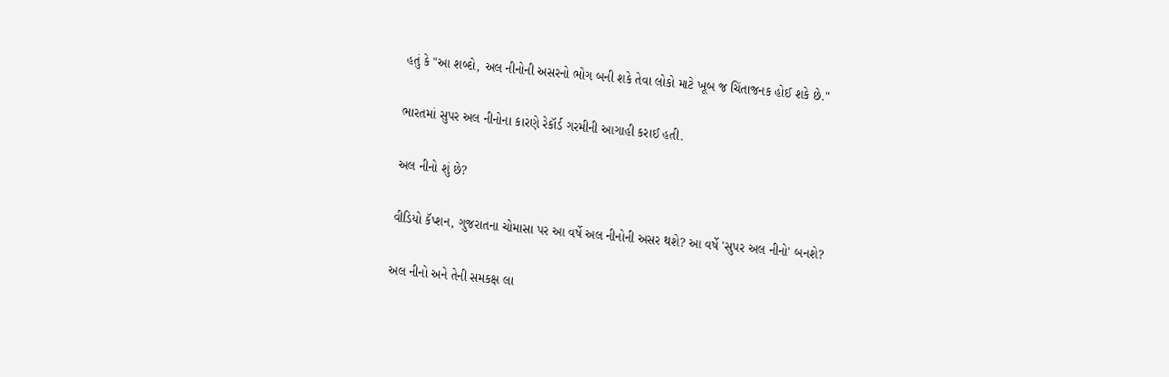હતું કે "આ શબ્દો, અલ નીનોની અસરનો ભોગ બની શકે તેવા લોકો માટે ખૂબ જ ચિંતાજનક હોઈ શકે છે."

ભારતમાં સુપર અલ નીનોના કારણે રેકૉર્ડ ગરમીની આગાહી કરાઈ હતી.

અલ નીનો શું છે?

વીડિયો કૅપ્શન, ગુજરાતના ચોમાસા પર આ વર્ષે અલ નીનોની અસર થશે? આ વર્ષે 'સુપર અલ નીનો' બનશે?

અલ નીનો અને તેની સમકક્ષ લા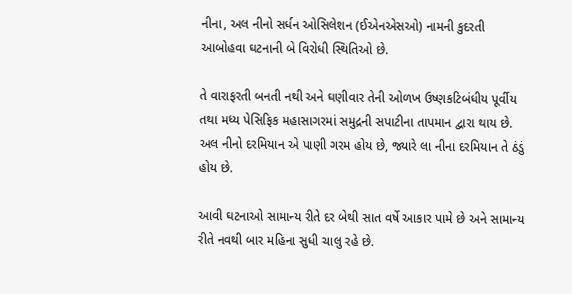નીના, અલ નીનો સર્ધન ઓસિલેશન (ઈએનએસઓ) નામની કુદરતી આબોહવા ઘટનાની બે વિરોધી સ્થિતિઓ છે.

તે વારાફરતી બનતી નથી અને ઘણીવાર તેની ઓળખ ઉષ્ણકટિબંધીય પૂર્વીય તથા મધ્ય પેસિફિક મહાસાગરમાં સમુદ્રની સપાટીના તાપમાન દ્વારા થાય છે. અલ નીનો દરમિયાન એ પાણી ગરમ હોય છે, જ્યારે લા નીના દરમિયાન તે ઠંડું હોય છે.

આવી ઘટનાઓ સામાન્ય રીતે દર બેથી સાત વર્ષે આકાર પામે છે અને સામાન્ય રીતે નવથી બાર મહિના સુધી ચાલુ રહે છે.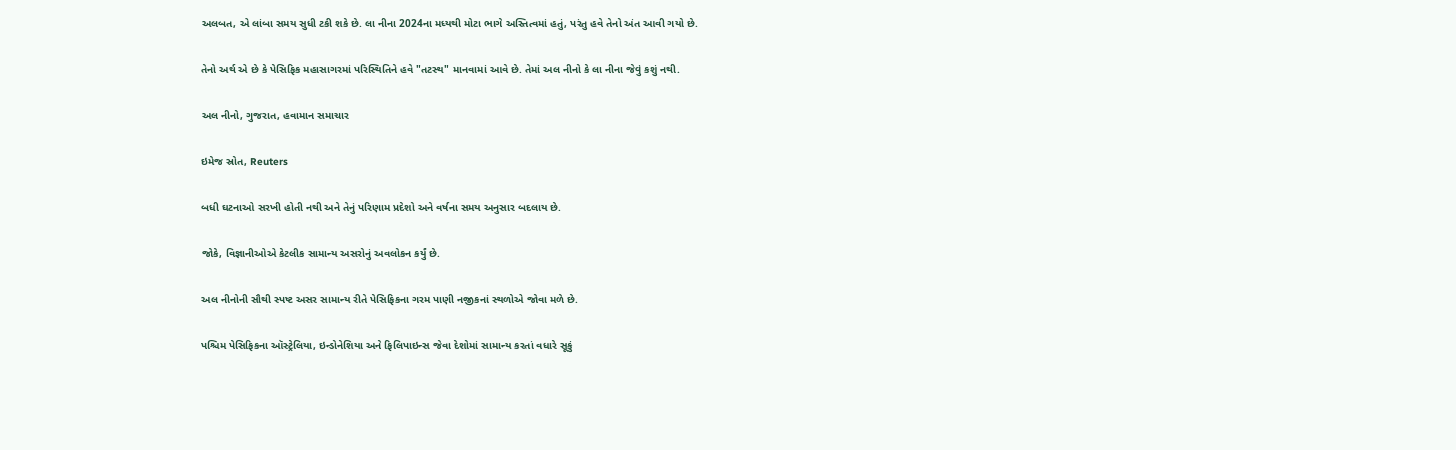અલબત, એ લાંબા સમય સુધી ટકી શકે છે. લા નીના 2024ના મધ્યથી મોટા ભાગે અસ્તિત્વમાં હતું, પરંતુ હવે તેનો અંત આવી ગયો છે.

તેનો અર્થ એ છે કે પેસિફિક મહાસાગરમાં પરિસ્થિતિને હવે "તટસ્થ" માનવામાં આવે છે. તેમાં અલ નીનો કે લા નીના જેવું કશું નથી.

અલ નીનો, ગુજરાત, હવામાન સમાચાર

ઇમેજ સ્રોત, Reuters

બધી ઘટનાઓ સરખી હોતી નથી અને તેનું પરિણામ પ્રદેશો અને વર્ષના સમય અનુસાર બદલાય છે.

જોકે, વિજ્ઞાનીઓએ કેટલીક સામાન્ય અસરોનું અવલોકન કર્યું છે.

અલ નીનોની સૌથી સ્પષ્ટ અસર સામાન્ય રીતે પેસિફિકના ગરમ પાણી નજીકનાં સ્થળોએ જોવા મળે છે.

પશ્ચિમ પેસિફિકના ઑસ્ટ્રેલિયા, ઇન્ડોનેશિયા અને ફિલિપાઇન્સ જેવા દેશોમાં સામાન્ય કરતાં વધારે સૂકું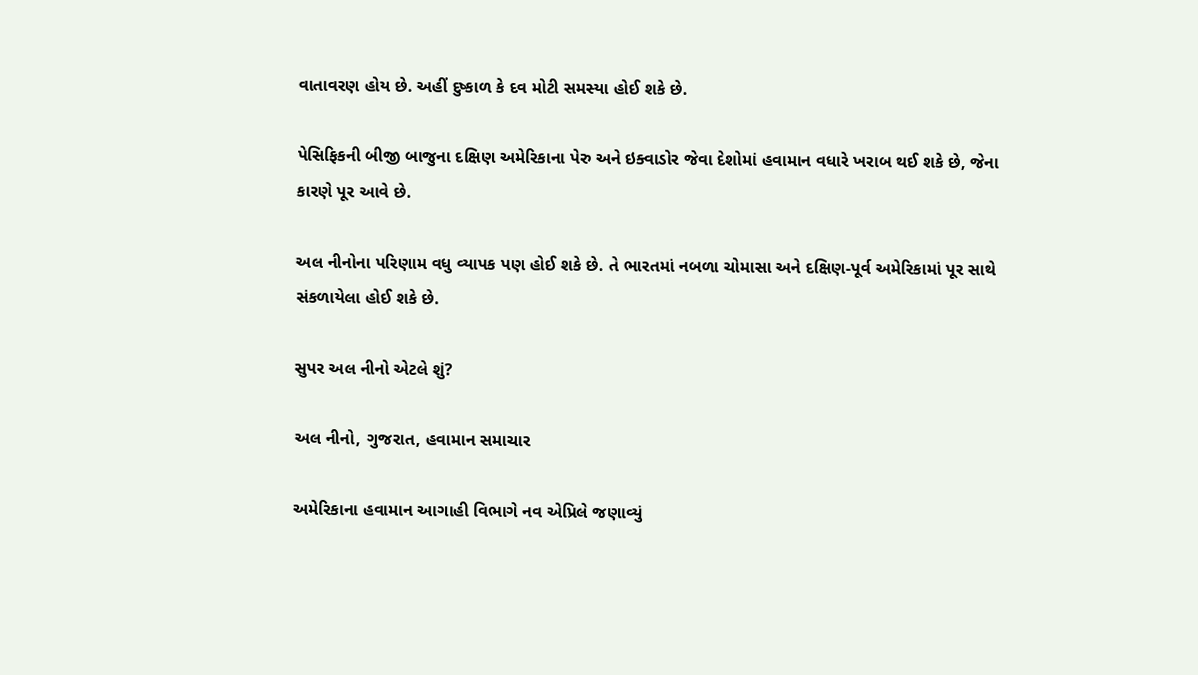વાતાવરણ હોય છે. અહીં દુષ્કાળ કે દવ મોટી સમસ્યા હોઈ શકે છે.

પેસિફિકની બીજી બાજુના દક્ષિણ અમેરિકાના પેરુ અને ઇક્વાડોર જેવા દેશોમાં હવામાન વધારે ખરાબ થઈ શકે છે, જેના કારણે પૂર આવે છે.

અલ નીનોના પરિણામ વધુ વ્યાપક પણ હોઈ શકે છે. તે ભારતમાં નબળા ચોમાસા અને દક્ષિણ-પૂર્વ અમેરિકામાં પૂર સાથે સંકળાયેલા હોઈ શકે છે.

સુપર અલ નીનો એટલે શું?

અલ નીનો, ગુજરાત, હવામાન સમાચાર

અમેરિકાના હવામાન આગાહી વિભાગે નવ એપ્રિલે જણાવ્યું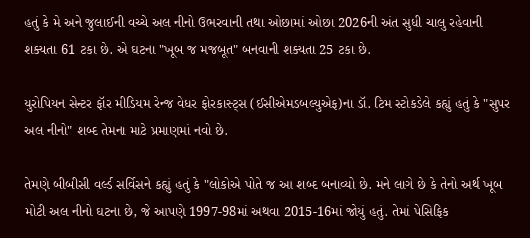હતું કે મે અને જુલાઈની વચ્ચે અલ નીનો ઉભરવાની તથા ઓછામાં ઓછા 2026ની અંત સુધી ચાલુ રહેવાની શક્યતા 61 ટકા છે. એ ઘટના "ખૂબ જ મજબૂત" બનવાની શક્યતા 25 ટકા છે.

યુરોપિયન સેન્ટર ફૉર મીડિયમ રેન્જ વેધર ફોરકાસ્ટ્સ (ઈસીએમડબલ્યુએફ)ના ડૉ. ટિમ સ્ટોકડેલે કહ્યું હતું કે "સુપર અલ નીનો" શબ્દ તેમના માટે પ્રમાણમાં નવો છે.

તેમણે બીબીસી વર્લ્ડ સર્વિસને કહ્યું હતું કે "લોકોએ પોતે જ આ શબ્દ બનાવ્યો છે. મને લાગે છે કે તેનો અર્થ ખૂબ મોટી અલ નીનો ઘટના છે, જે આપણે 1997-98માં અથવા 2015-16માં જોયું હતું. તેમાં પેસિફિક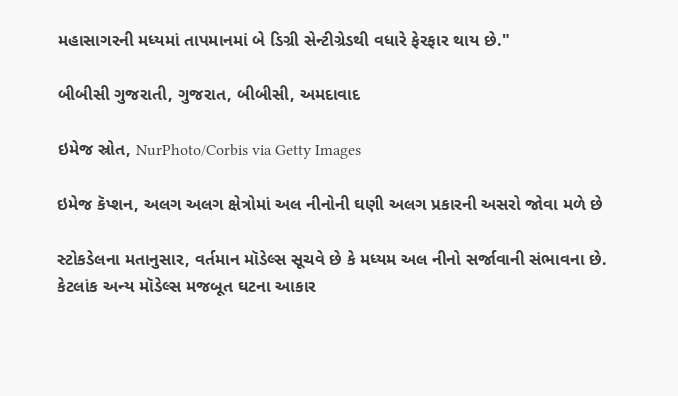મહાસાગરની મધ્યમાં તાપમાનમાં બે ડિગ્રી સેન્ટીગ્રેડથી વધારે ફેરફાર થાય છે."

બીબીસી ગુજરાતી, ગુજરાત, બીબીસી, અમદાવાદ

ઇમેજ સ્રોત, NurPhoto/Corbis via Getty Images

ઇમેજ કૅપ્શન, અલગ અલગ ક્ષેત્રોમાં અલ નીનોની ઘણી અલગ પ્રકારની અસરો જોવા મળે છે

સ્ટોકડેલના મતાનુસાર, વર્તમાન મૉડેલ્સ સૂચવે છે કે મધ્યમ અલ નીનો સર્જાવાની સંભાવના છે. કેટલાંક અન્ય મૉડેલ્સ મજબૂત ઘટના આકાર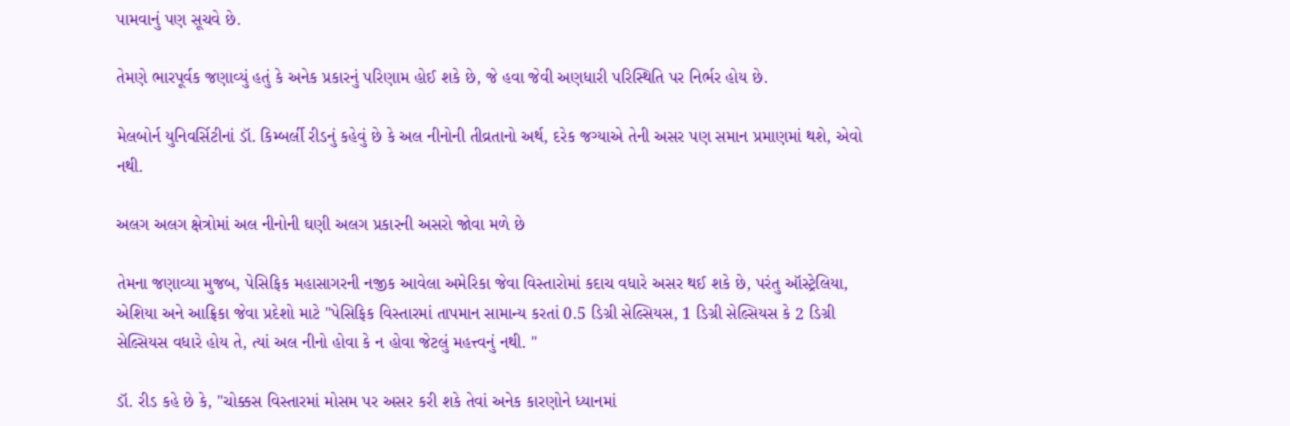પામવાનું પણ સૂચવે છે.

તેમણે ભારપૂર્વક જણાવ્યું હતું કે અનેક પ્રકારનું પરિણામ હોઈ શકે છે, જે હવા જેવી અણધારી પરિસ્થિતિ પર નિર્ભર હોય છે.

મેલબોર્ન યુનિવર્સિટીનાં ડૉ. કિમ્બર્લી રીડનું કહેવું છે કે અલ નીનોની તીવ્રતાનો અર્થ, દરેક જગ્યાએ તેની અસર પણ સમાન પ્રમાણમાં થશે, એવો નથી.

અલગ અલગ ક્ષેત્રોમાં અલ નીનોની ઘણી અલગ પ્રકારની અસરો જોવા મળે છે

તેમના જણાવ્યા મુજબ, પેસિફિક મહાસાગરની નજીક આવેલા અમેરિકા જેવા વિસ્તારોમાં કદાચ વધારે અસર થઈ શકે છે, પરંતુ ઑસ્ટ્રેલિયા, એશિયા અને આફ્રિકા જેવા પ્રદેશો માટે "પેસિફિક વિસ્તારમાં તાપમાન સામાન્ય કરતાં 0.5 ડિગ્રી સેલ્સિયસ, 1 ડિગ્રી સેલ્સિયસ કે 2 ડિગ્રી સેલ્સિયસ વધારે હોય તે, ત્યાં અલ નીનો હોવા કે ન હોવા જેટલું મહત્ત્વનું નથી. "

ડૉ. રીડ કહે છે કે, "ચોક્કસ વિસ્તારમાં મોસમ પર અસર કરી શકે તેવાં અનેક કારણોને ધ્યાનમાં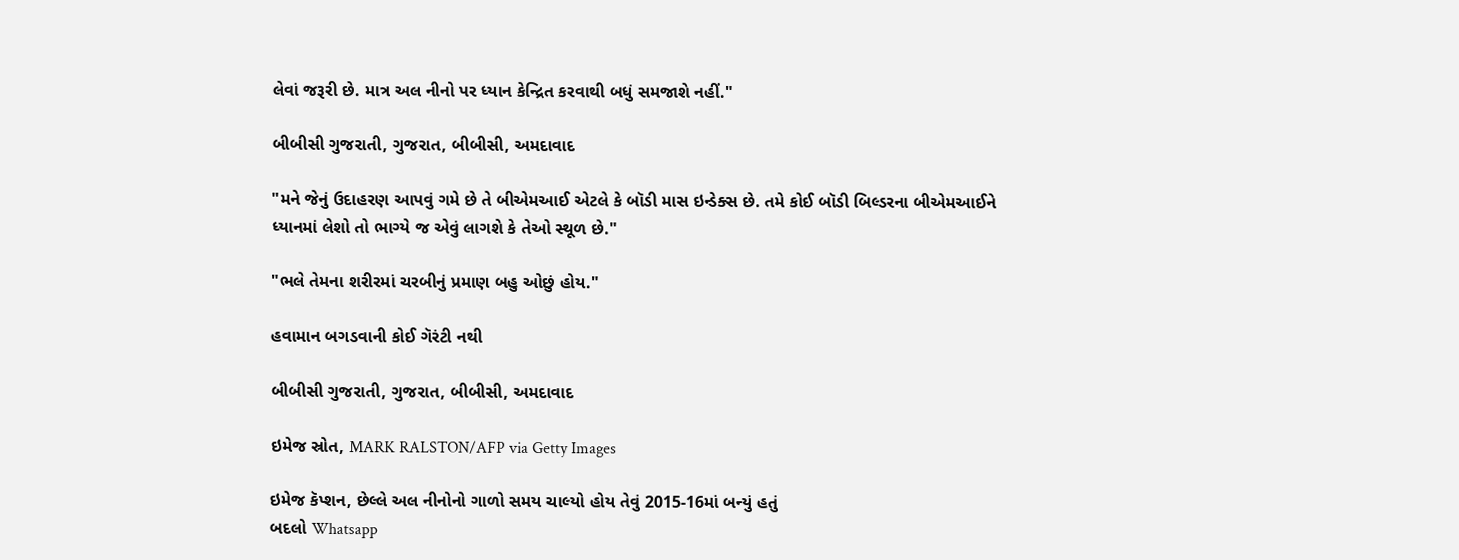લેવાં જરૂરી છે. માત્ર અલ નીનો પર ધ્યાન કેન્દ્રિત કરવાથી બધું સમજાશે નહીં."

બીબીસી ગુજરાતી, ગુજરાત, બીબીસી, અમદાવાદ

"મને જેનું ઉદાહરણ આપવું ગમે છે તે બીએમઆઈ એટલે કે બૉડી માસ ઇન્ડેક્સ છે. તમે કોઈ બૉડી બિલ્ડરના બીએમઆઈને ધ્યાનમાં લેશો તો ભાગ્યે જ એવું લાગશે કે તેઓ સ્થૂળ છે."

"ભલે તેમના શરીરમાં ચરબીનું પ્રમાણ બહુ ઓછું હોય."

હવામાન બગડવાની કોઈ ગૅરંટી નથી

બીબીસી ગુજરાતી, ગુજરાત, બીબીસી, અમદાવાદ

ઇમેજ સ્રોત, MARK RALSTON/AFP via Getty Images

ઇમેજ કૅપ્શન, છેલ્લે અલ નીનોનો ગાળો સમય ચાલ્યો હોય તેવું 2015-16માં બન્યું હતું
બદલો Whatsapp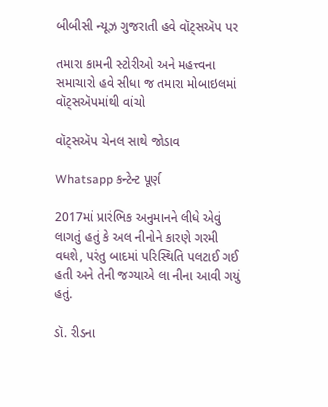બીબીસી ન્યૂઝ ગુજરાતી હવે વૉટ્સઍપ પર

તમારા કામની સ્ટોરીઓ અને મહત્ત્વના સમાચારો હવે સીધા જ તમારા મોબાઇલમાં વૉટ્સઍપમાંથી વાંચો

વૉટ્સઍપ ચેનલ સાથે જોડાવ

Whatsapp કન્ટેન્ટ પૂર્ણ

2017માં પ્રારંભિક અનુમાનને લીધે એવું લાગતું હતું કે અલ નીનોને કારણે ગરમી વધશે, પરંતુ બાદમાં પરિસ્થિતિ પલટાઈ ગઈ હતી અને તેની જગ્યાએ લા નીના આવી ગયું હતું.

ડૉ. રીડના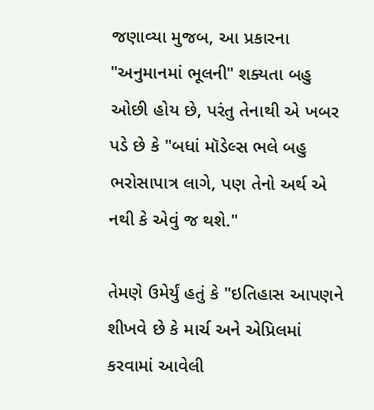જણાવ્યા મુજબ, આ પ્રકારના "અનુમાનમાં ભૂલની" શક્યતા બહુ ઓછી હોય છે, પરંતુ તેનાથી એ ખબર પડે છે કે "બધાં મૉડેલ્સ ભલે બહુ ભરોસાપાત્ર લાગે, પણ તેનો અર્થ એ નથી કે એવું જ થશે."

તેમણે ઉમેર્યું હતું કે "ઇતિહાસ આપણને શીખવે છે કે માર્ચ અને એપ્રિલમાં કરવામાં આવેલી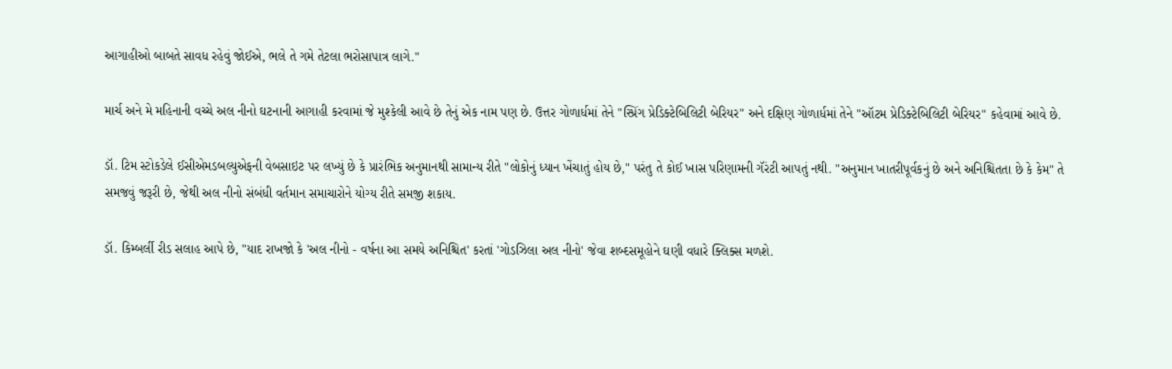આગાહીઓ બાબતે સાવધ રહેવું જોઈએ, ભલે તે ગમે તેટલા ભરોસાપાત્ર લાગે."

માર્ચ અને મે મહિનાની વચ્ચે અલ નીનો ઘટનાની આગાહી કરવામાં જે મુશ્કેલી આવે છે તેનું એક નામ પણ છે. ઉત્તર ગોળાર્ધમાં તેને "સ્પ્રિંગ પ્રેડિક્ટેબિલિટી બેરિયર" અને દક્ષિણ ગોળાર્ધમાં તેને "ઑટમ પ્રેડિક્ટેબિલિટી બેરિયર" કહેવામાં આવે છે.

ડૉ. ટિમ સ્ટોકડેલે ઈસીએમડબલ્યુએફની વેબસાઇટ પર લખ્યું છે કે પ્રારંભિક અનુમાનથી સામાન્ય રીતે "લોકોનું ધ્યાન ખેંચાતું હોય છે," પરંતુ તે કોઈ ખાસ પરિણામની ગૅરંટી આપતું નથી. "અનુમાન ખાતરીપૂર્વકનું છે અને અનિશ્ચિતતા છે કે કેમ" તે સમજવું જરૂરી છે, જેથી અલ નીનો સંબંધી વર્તમાન સમાચારોને યોગ્ય રીતે સમજી શકાય.

ડૉ. કિમ્બર્લી રીડ સલાહ આપે છે, "યાદ રાખજો કે 'અલ નીનો - વર્ષના આ સમયે અનિશ્ચિત' કરતાં 'ગોડઝિલા અલ નીનો' જેવા શબ્દસમૂહોને ઘણી વધારે ક્લિક્સ મળશે.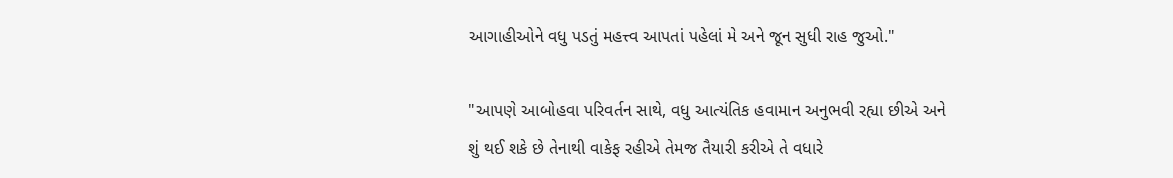આગાહીઓને વધુ પડતું મહત્ત્વ આપતાં પહેલાં મે અને જૂન સુધી રાહ જુઓ."

"આપણે આબોહવા પરિવર્તન સાથે, વધુ આત્યંતિક હવામાન અનુભવી રહ્યા છીએ અને શું થઈ શકે છે તેનાથી વાકેફ રહીએ તેમજ તૈયારી કરીએ તે વધારે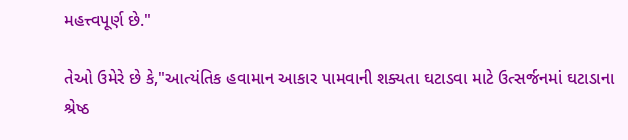મહત્ત્વપૂર્ણ છે."

તેઓ ઉમેરે છે કે,"આત્યંતિક હવામાન આકાર પામવાની શક્યતા ઘટાડવા માટે ઉત્સર્જનમાં ઘટાડાના શ્રેષ્ઠ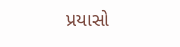પ્રયાસો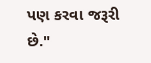પણ કરવા જરૂરી છે."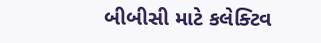બીબીસી માટે કલેક્ટિવ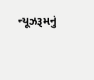ન્યૂઝરૂમનું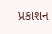પ્રકાશન